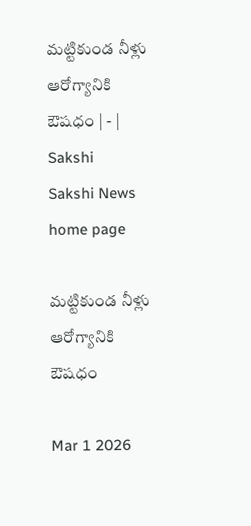మట్టికుండ నీళ్లు ఆరోగ్యానికి ఔషధం | - | Sakshi
Sakshi News home page

మట్టికుండ నీళ్లు ఆరోగ్యానికి ఔషధం

Mar 1 2026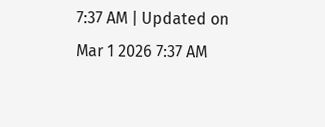7:37 AM | Updated on Mar 1 2026 7:37 AM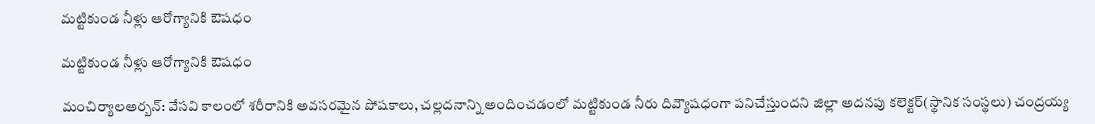మట్టికుండ నీళ్లు ఆరోగ్యానికి ఔషధం

మట్టికుండ నీళ్లు ఆరోగ్యానికి ఔషధం

మంచిర్యాలఅర్బన్‌: వేసవి కాలంలో శరీరానికి అవసరమైన పోషకాలు, చల్లదనాన్ని అందించడంలో మట్టికుండ నీరు దివ్యౌషధంగా పనిచేస్తుందని జిల్లా అదనపు కలెక్టర్‌(స్థానిక సంస్థలు) చంద్రయ్య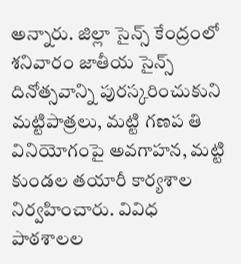అన్నారు. జిల్లా సైన్స్‌ కేంద్రంలో శనివారం జాతీయ సైన్స్‌ దినోత్సవాన్ని పురస్కరించుకుని మట్టిపాత్రలు, మట్టి గణప తి వినియోగంపై అవగాహన, మట్టి కుండల తయారీ కార్యశాల నిర్వహించారు. వివిధ పాఠశాలల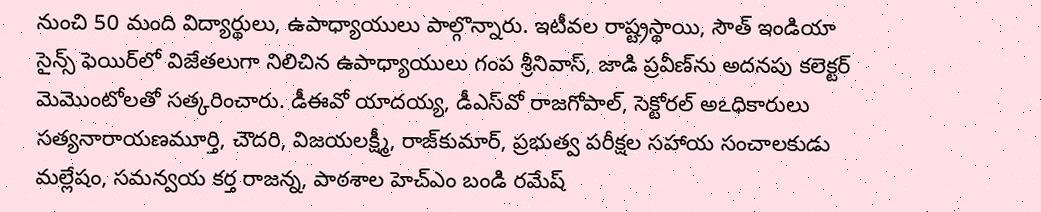నుంచి 50 మంది విద్యార్థులు, ఉపాధ్యాయులు పాల్గొన్నారు. ఇటీవల రాష్ట్రస్థాయి, సౌత్‌ ఇండియా సైన్స్‌ ఫెయిర్‌లో విజేతలుగా నిలిచిన ఉపాధ్యాయులు గంప శ్రీనివాస్‌, జాడి ప్రవీణ్‌ను అదనపు కలెక్టర్‌ మెమొంటోలతో సత్కరించారు. డీఈవో యాదయ్య, డీఎస్‌వో రాజగోపాల్‌, సెక్టోరల్‌ అఽధికారులు సత్యనారాయణమూర్తి, చౌదరి, విజయలక్ష్మీ, రాజ్‌కుమార్‌, ప్రభుత్వ పరీక్షల సహాయ సంచాలకుడు మల్లేషం, సమన్వయ కర్త రాజన్న, పాఠశాల హెచ్‌ఎం బండి రమేష్‌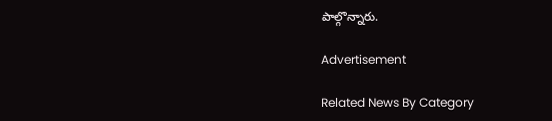పాల్గొన్నారు.

Advertisement

Related News By Category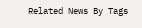Related News By Tags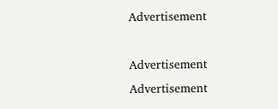Advertisement

Advertisement
Advertisement